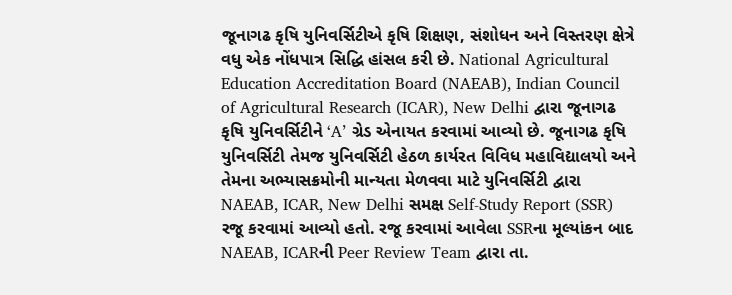જૂનાગઢ કૃષિ યુનિવર્સિટીએ કૃષિ શિક્ષણ, સંશોધન અને વિસ્તરણ ક્ષેત્રે વધુ એક નોંધપાત્ર સિદ્ધિ હાંસલ કરી છે. National Agricultural Education Accreditation Board (NAEAB), Indian Council of Agricultural Research (ICAR), New Delhi દ્વારા જૂનાગઢ કૃષિ યુનિવર્સિટીને ‘A’ ગ્રેડ એનાયત કરવામાં આવ્યો છે. જૂનાગઢ કૃષિ યુનિવર્સિટી તેમજ યુનિવર્સિટી હેઠળ કાર્યરત વિવિધ મહાવિદ્યાલયો અને તેમના અભ્યાસક્રમોની માન્યતા મેળવવા માટે યુનિવર્સિટી દ્વારા NAEAB, ICAR, New Delhi સમક્ષ Self-Study Report (SSR) રજૂ કરવામાં આવ્યો હતો. રજૂ કરવામાં આવેલા SSRના મૂલ્યાંકન બાદ NAEAB, ICARની Peer Review Team દ્વારા તા.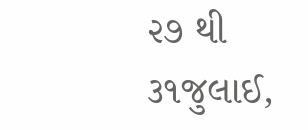૨૭ થી ૩૧જુલાઈ,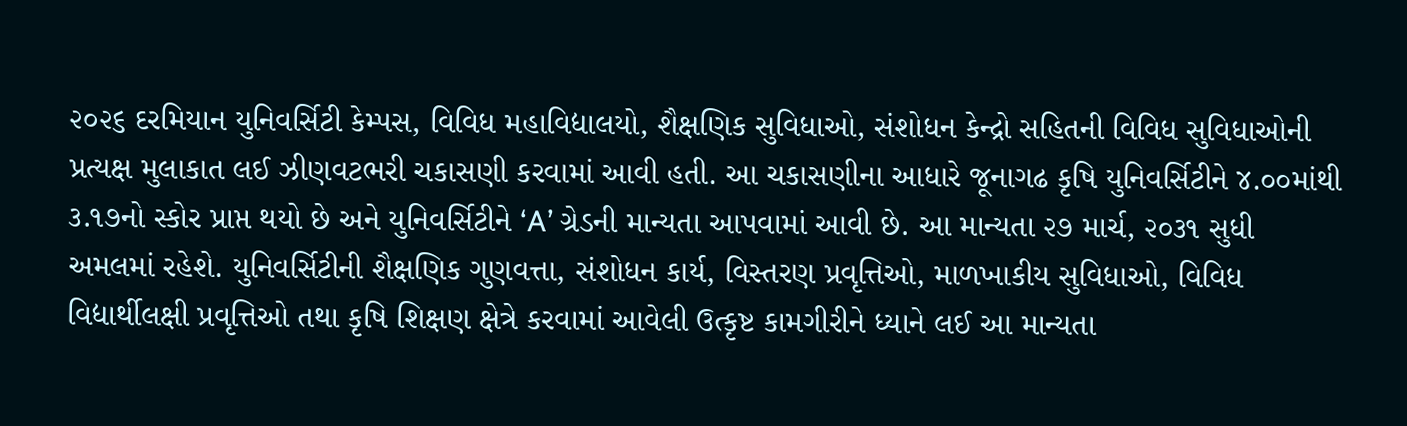૨૦૨૬ દરમિયાન યુનિવર્સિટી કેમ્પસ, વિવિધ મહાવિદ્યાલયો, શૈક્ષણિક સુવિધાઓ, સંશોધન કેન્દ્રો સહિતની વિવિધ સુવિધાઓની પ્રત્યક્ષ મુલાકાત લઈ ઝીણવટભરી ચકાસણી કરવામાં આવી હતી. આ ચકાસણીના આધારે જૂનાગઢ કૃષિ યુનિવર્સિટીને ૪.૦૦માંથી ૩.૧૭નો સ્કોર પ્રાપ્ત થયો છે અને યુનિવર્સિટીને ‘A’ ગ્રેડની માન્યતા આપવામાં આવી છે. આ માન્યતા ૨૭ માર્ચ, ૨૦૩૧ સુધી અમલમાં રહેશે. યુનિવર્સિટીની શૈક્ષણિક ગુણવત્તા, સંશોધન કાર્ય, વિસ્તરણ પ્રવૃત્તિઓ, માળખાકીય સુવિધાઓ, વિવિધ વિદ્યાર્થીલક્ષી પ્રવૃત્તિઓ તથા કૃષિ શિક્ષણ ક્ષેત્રે કરવામાં આવેલી ઉત્કૃષ્ટ કામગીરીને ધ્યાને લઈ આ માન્યતા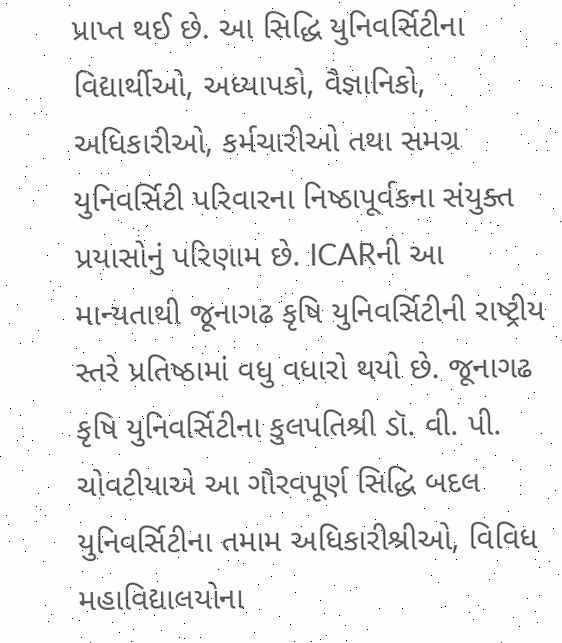પ્રાપ્ત થઈ છે. આ સિદ્ધિ યુનિવર્સિટીના વિદ્યાર્થીઓ, અધ્યાપકો, વૈજ્ઞાનિકો, અધિકારીઓ, કર્મચારીઓ તથા સમગ્ર યુનિવર્સિટી પરિવારના નિષ્ઠાપૂર્વકના સંયુક્ત પ્રયાસોનું પરિણામ છે. ICARની આ માન્યતાથી જૂનાગઢ કૃષિ યુનિવર્સિટીની રાષ્ટ્રીય સ્તરે પ્રતિષ્ઠામાં વધુ વધારો થયો છે. જૂનાગઢ કૃષિ યુનિવર્સિટીના કુલપતિશ્રી ડૉ. વી. પી. ચોવટીયાએ આ ગૌરવપૂર્ણ સિદ્ધિ બદલ યુનિવર્સિટીના તમામ અધિકારીશ્રીઓ, વિવિધ મહાવિદ્યાલયોના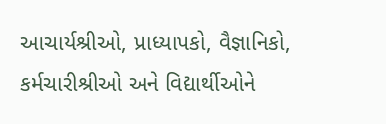આચાર્યશ્રીઓ, પ્રાધ્યાપકો, વૈજ્ઞાનિકો, કર્મચારીશ્રીઓ અને વિદ્યાર્થીઓને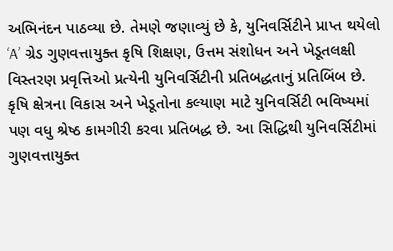અભિનંદન પાઠવ્યા છે. તેમણે જણાવ્યું છે કે, યુનિવર્સિટીને પ્રાપ્ત થયેલો ‘A’ ગ્રેડ ગુણવત્તાયુક્ત કૃષિ શિક્ષણ, ઉત્તમ સંશોધન અને ખેડૂતલક્ષી વિસ્તરણ પ્રવૃત્તિઓ પ્રત્યેની યુનિવર્સિટીની પ્રતિબદ્ધતાનું પ્રતિબિંબ છે. કૃષિ ક્ષેત્રના વિકાસ અને ખેડૂતોના કલ્યાણ માટે યુનિવર્સિટી ભવિષ્યમાં પણ વધુ શ્રેષ્ઠ કામગીરી કરવા પ્રતિબદ્ધ છે. આ સિદ્ધિથી યુનિવર્સિટીમાં ગુણવત્તાયુક્ત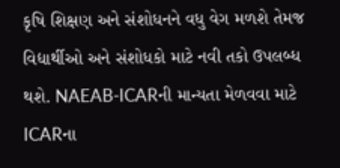કૃષિ શિક્ષણ અને સંશોધનને વધુ વેગ મળશે તેમજ વિદ્યાર્થીઓ અને સંશોધકો માટે નવી તકો ઉપલબ્ધ થશે. NAEAB-ICARની માન્યતા મેળવવા માટે ICARના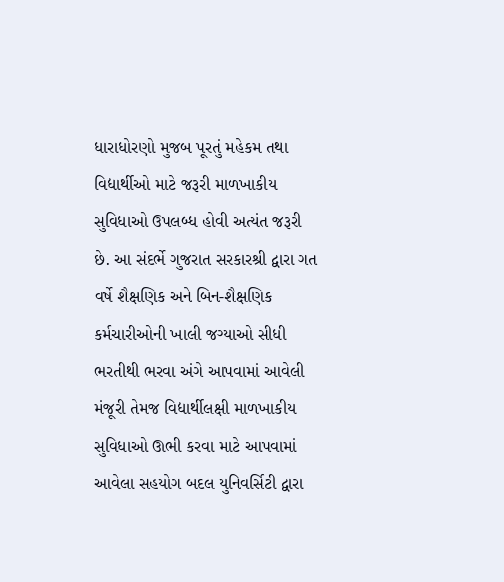ધારાધોરણો મુજબ પૂરતું મહેકમ તથા વિદ્યાર્થીઓ માટે જરૂરી માળખાકીય સુવિધાઓ ઉપલબ્ધ હોવી અત્યંત જરૂરી છે. આ સંદર્ભે ગુજરાત સરકારશ્રી દ્વારા ગત વર્ષે શૈક્ષણિક અને બિન-શૈક્ષણિક કર્મચારીઓની ખાલી જગ્યાઓ સીધી ભરતીથી ભરવા અંગે આપવામાં આવેલી મંજૂરી તેમજ વિદ્યાર્થીલક્ષી માળખાકીય સુવિધાઓ ઊભી કરવા માટે આપવામાં આવેલા સહયોગ બદલ યુનિવર્સિટી દ્વારા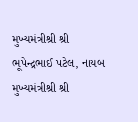મુખ્યમંત્રીશ્રી શ્રી ભૂપેન્દ્રભાઈ પટેલ, નાયબ મુખ્યમંત્રીશ્રી શ્રી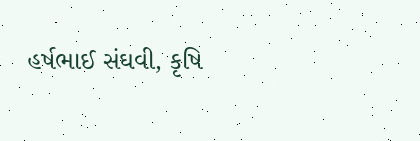હર્ષભાઈ સંઘવી, કૃષિ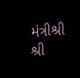મંત્રીશ્રી શ્રી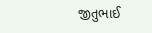જીતુભાઈ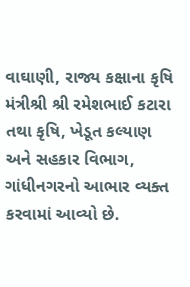વાઘાણી, રાજ્ય કક્ષાના કૃષિ મંત્રીશ્રી શ્રી રમેશભાઈ કટારા તથા કૃષિ, ખેડૂત કલ્યાણ અને સહકાર વિભાગ, ગાંધીનગરનો આભાર વ્યક્ત કરવામાં આવ્યો છે.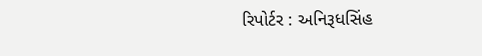રિપોર્ટર : અનિરૂધસિંહ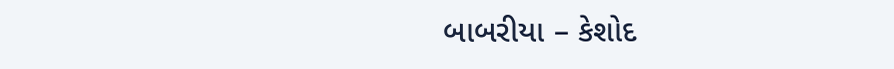બાબરીયા – કેશોદ